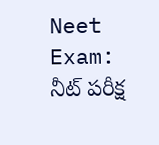Neet Exam: నీట్ పరీక్ష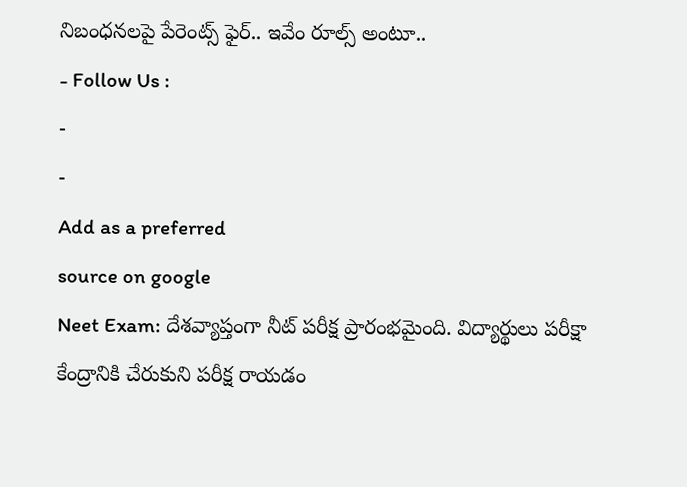నిబంధనలపై పేరెంట్స్ ఫైర్.. ఇవేం రూల్స్ అంటూ..
- Follow Us :
-
-
Add as a preferred
source on google
Neet Exam: దేశవ్యాప్తంగా నీట్ పరీక్ష ప్రారంభమైంది. విద్యార్థులు పరీక్షా కేంద్రానికి చేరుకుని పరీక్ష రాయడం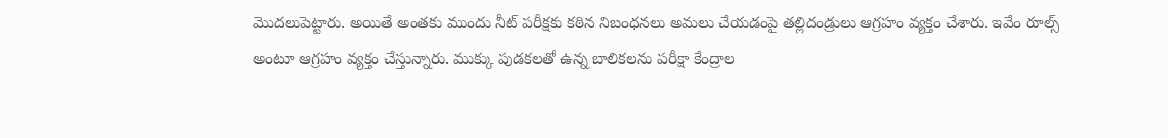మొదలుపెట్టారు. అయితే అంతకు ముందు నీట్ పరీక్షకు కఠిన నిబంధనలు అమలు చేయడంపై తల్లిదండ్రులు ఆగ్రహం వ్యక్తం చేశారు. ఇవేం రూల్స్ అంటూ ఆగ్రహం వ్యక్తం చేస్తున్నారు. ముక్కు పుడకలతో ఉన్న బాలికలను పరీక్షా కేంద్రాల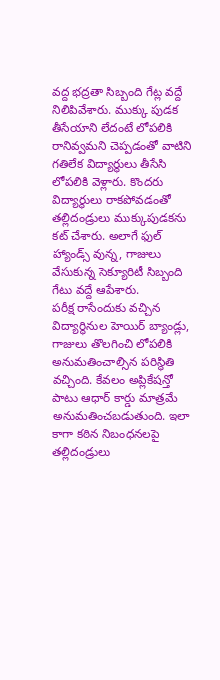వద్ద భద్రతా సిబ్బంది గేట్ల వద్దే నిలిపివేశారు. ముక్కు పుడక తీసేయాని లేదంటే లోపలికి రానివ్వమని చెప్పడంతో వాటిని గతిలేక విద్యార్థులు తీసేసి లోపలికి వెళ్లారు. కొందరు విద్యార్థులు రాకపోవడంతో తల్లిదండ్రులు ముక్కుపుడకను కట్ చేశారు. అలాగే ఫుల్ హ్యాండ్స్ వున్న, గాజులు వేసుకున్న సెక్యూరిటీ సిబ్బంది గేటు వద్దే ఆపేశారు.
పరీక్ష రాసేందుకు వచ్చిన విద్యార్థినుల హెయిర్ బ్యాండ్లు, గాజులు తొలగించి లోపలికి అనుమతించాల్సిన పరిస్థితి వచ్చింది. కేవలం అప్లికేషన్తో పాటు ఆధార్ కార్డు మాత్రమే అనుమతించబడుతుంది. ఇలా కాగా కఠిన నిబంధనలపై తల్లిదండ్రులు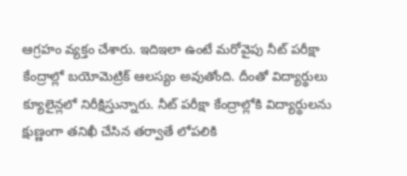ఆగ్రహం వ్యక్తం చేశారు. ఇదిఇలా ఉంటే మరోవైపు నీట్ పరీక్షా కేంద్రాల్లో బయోమెట్రిక్ ఆలస్యం అవుతోంది. దీంతో విద్యార్థులు క్యూలైన్లలో నిరీక్షిస్తున్నారు. నీట్ పరీక్షా కేంద్రాల్లోకి విద్యార్థులను క్షుణ్ణంగా తనిఖీ చేసిన తర్వాతే లోపలికి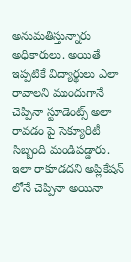అనుమతిస్తున్నారు అధికారులు. అయితే ఇప్పటికే విద్యార్థులు ఎలా రావాలని ముందుగానే చెప్పినా స్టూడెంట్స్ అలా రావడం పై సెక్యూరిటీ సిబ్బంది మండిపడ్డారు. ఇలా రాకూడదని అప్లికేషన్ లోనే చెప్పినా అయినా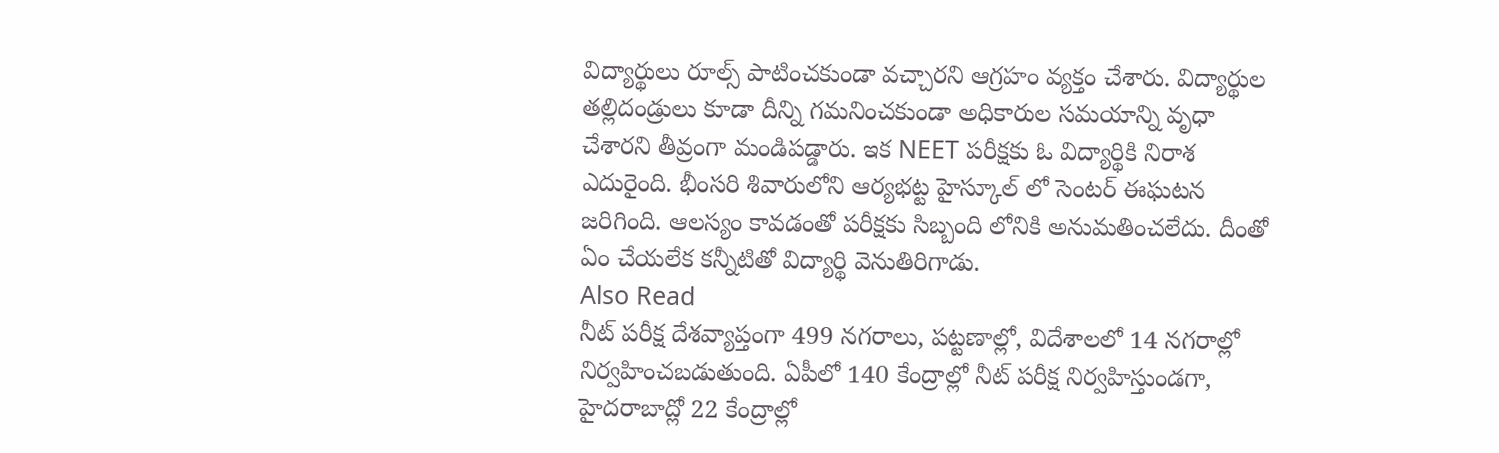విద్యార్థులు రూల్స్ పాటించకుండా వచ్చారని ఆగ్రహం వ్యక్తం చేశారు. విద్యార్థుల తల్లిదండ్రులు కూడా దీన్ని గమనించకుండా అధికారుల సమయాన్ని వృధా చేశారని తీవ్రంగా మండిపడ్డారు. ఇక NEET పరీక్షకు ఓ విద్యార్థికి నిరాశ ఎదురైంది. భీంసరి శివారులోని ఆర్యభట్ట హైస్కూల్ లో సెంటర్ ఈఘటన జరిగింది. ఆలస్యం కావడంతో పరీక్షకు సిబ్బంది లోనికి అనుమతించలేదు. దీంతో ఏం చేయలేక కన్నీటితో విద్యార్థి వెనుతిరిగాడు.
Also Read
నీట్ పరీక్ష దేశవ్యాప్తంగా 499 నగరాలు, పట్టణాల్లో, విదేశాలలో 14 నగరాల్లో నిర్వహించబడుతుంది. ఏపీలో 140 కేంద్రాల్లో నీట్ పరీక్ష నిర్వహిస్తుండగా, హైదరాబాద్లో 22 కేంద్రాల్లో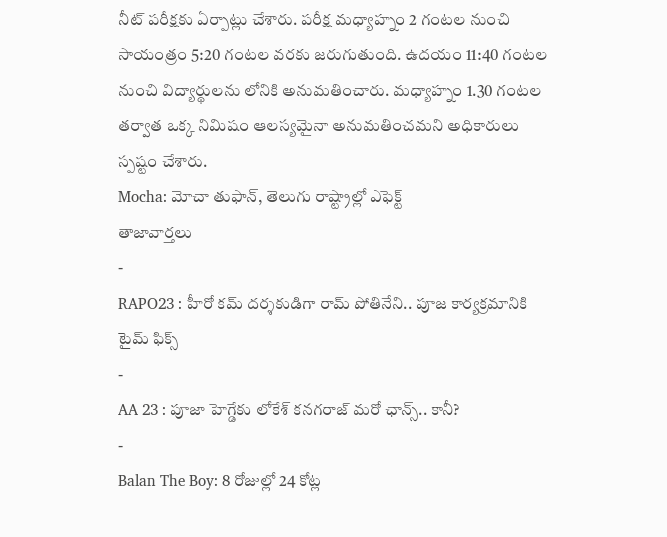నీట్ పరీక్షకు ఏర్పాట్లు చేశారు. పరీక్ష మధ్యాహ్నం 2 గంటల నుంచి సాయంత్రం 5:20 గంటల వరకు జరుగుతుంది. ఉదయం 11:40 గంటల నుంచి విద్యార్థులను లోనికి అనుమతించారు. మధ్యాహ్నం 1.30 గంటల తర్వాత ఒక్క నిమిషం ఆలస్యమైనా అనుమతించమని అధికారులు స్పష్టం చేశారు.
Mocha: మోచా తుఫాన్, తెలుగు రాష్ట్రాల్లో ఎఫెక్ట్
తాజావార్తలు
-
RAPO23 : హీరో కమ్ దర్శకుడిగా రామ్ పోతినేని.. పూజ కార్యక్రమానికి టైమ్ ఫిక్స్
-
AA 23 : పూజా హెగ్డేకు లోకేశ్ కనగరాజ్ మరో ఛాన్స్.. కానీ?
-
Balan The Boy: 8 రోజుల్లో 24 కోట్ల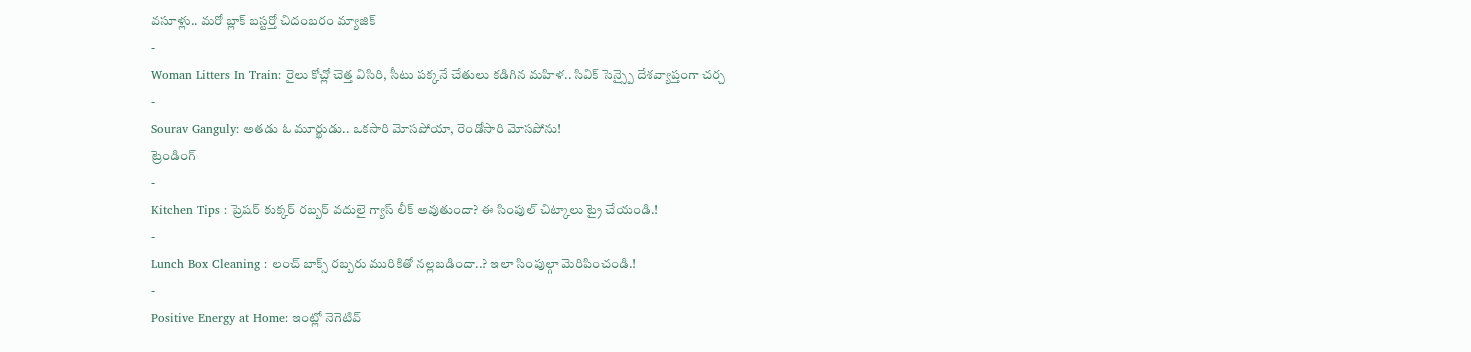వసూళ్లు.. మరో బ్లాక్ బస్టర్తో చిదంబరం మ్యాజిక్
-
Woman Litters In Train: రైలు కోచ్లో చెత్త విసిరి, సీటు పక్కనే చేతులు కడిగిన మహిళ.. సివిక్ సెన్స్పై దేశవ్యాప్తంగా చర్చ
-
Sourav Ganguly: అతడు ఓ మూర్ఖుడు.. ఒకసారి మోసపోయా, రెండోసారి మోసపోను!
ట్రెండింగ్
-
Kitchen Tips : ప్రెషర్ కుక్కర్ రబ్బర్ వదులై గ్యాస్ లీక్ అవుతుందా? ఈ సింపుల్ చిట్కాలు ట్రై చేయండి.!
-
Lunch Box Cleaning : లంచ్ బాక్స్ రబ్బరు మురికితో నల్లబడిందా..? ఇలా సింపుల్గా మెరిపించండి.!
-
Positive Energy at Home: ఇంట్లో నెగెటివ్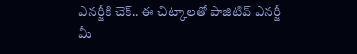ఎనర్జీకి చెక్.. ఈ చిట్కాలతో పాజిటివ్ ఎనర్జీ మీ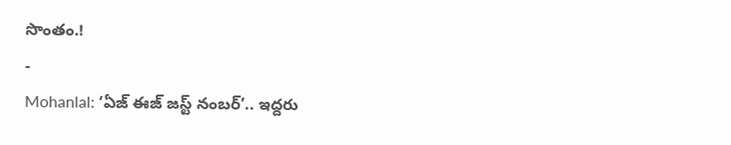సొంతం.!
-
Mohanlal: ‘ఏజ్ ఈజ్ జస్ట్ నంబర్’.. ఇద్దరు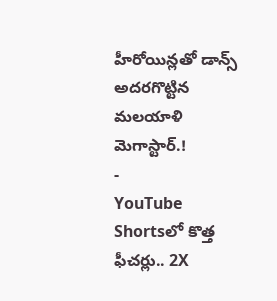హీరోయిన్లతో డాన్స్ అదరగొట్టిన మలయాళి మెగాస్టార్.!
-
YouTube Shortsలో కొత్త ఫీచర్లు.. 2X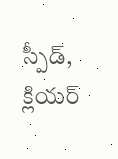స్పీడ్, క్లియర్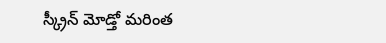స్క్రీన్ మోడ్తో మరింత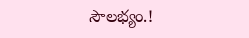సౌలభ్యం.!